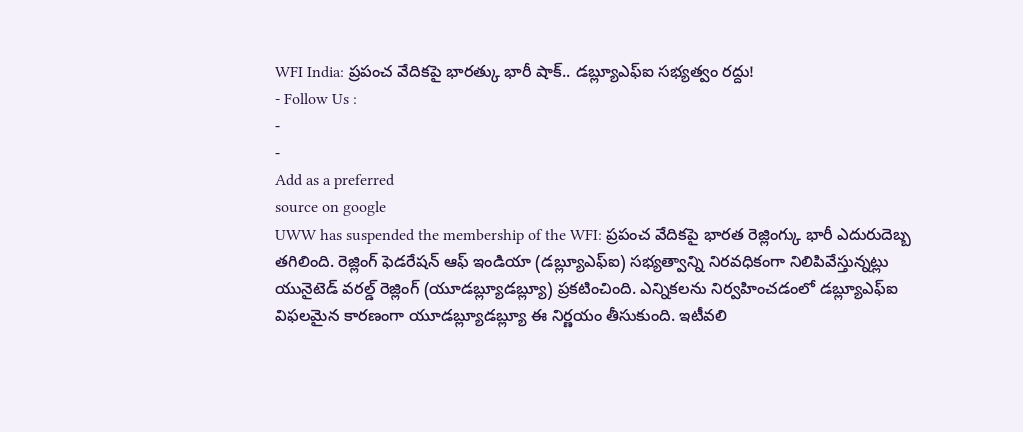WFI India: ప్రపంచ వేదికపై భారత్కు భారీ షాక్.. డబ్ల్యూఎఫ్ఐ సభ్యత్వం రద్దు!
- Follow Us :
-
-
Add as a preferred
source on google
UWW has suspended the membership of the WFI: ప్రపంచ వేదికపై భారత రెజ్లింగ్కు భారీ ఎదురుదెబ్బ తగిలింది. రెజ్లింగ్ ఫెడరేషన్ ఆఫ్ ఇండియా (డబ్ల్యూఎఫ్ఐ) సభ్యత్వాన్ని నిరవధికంగా నిలిపివేస్తున్నట్లు యునైటెడ్ వరల్డ్ రెజ్లింగ్ (యూడబ్ల్యూడబ్ల్యూ) ప్రకటించింది. ఎన్నికలను నిర్వహించడంలో డబ్ల్యూఎఫ్ఐ విఫలమైన కారణంగా యూడబ్ల్యూడబ్ల్యూ ఈ నిర్ణయం తీసుకుంది. ఇటీవలి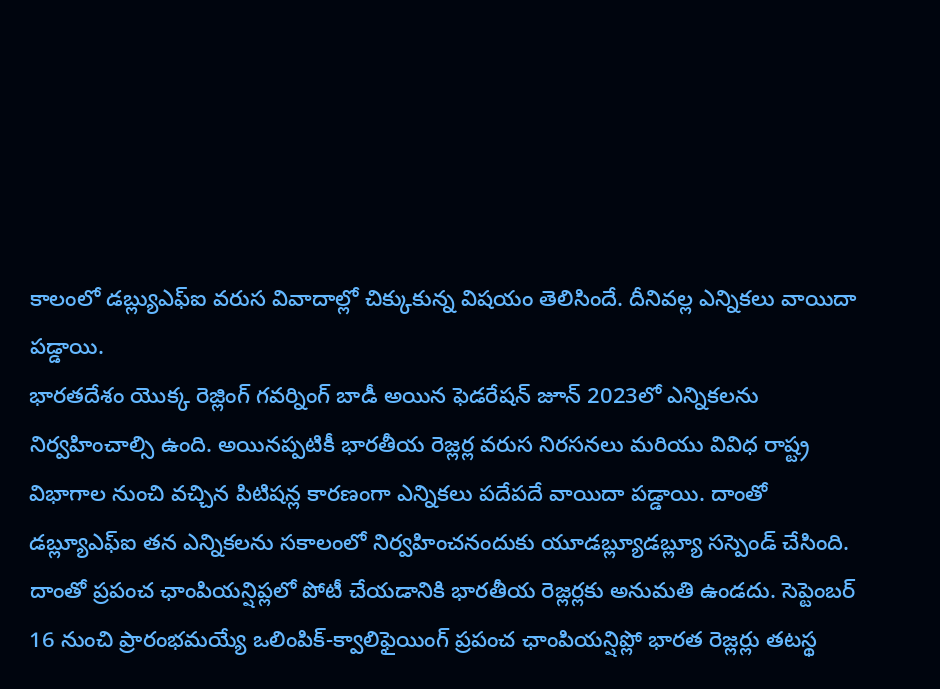కాలంలో డబ్ల్యుఎఫ్ఐ వరుస వివాదాల్లో చిక్కుకున్న విషయం తెలిసిందే. దీనివల్ల ఎన్నికలు వాయిదా పడ్డాయి.
భారతదేశం యొక్క రెజ్లింగ్ గవర్నింగ్ బాడీ అయిన ఫెడరేషన్ జూన్ 2023లో ఎన్నికలను నిర్వహించాల్సి ఉంది. అయినప్పటికీ భారతీయ రెజ్లర్ల వరుస నిరసనలు మరియు వివిధ రాష్ట్ర విభాగాల నుంచి వచ్చిన పిటిషన్ల కారణంగా ఎన్నికలు పదేపదే వాయిదా పడ్డాయి. దాంతో డబ్ల్యూఎఫ్ఐ తన ఎన్నికలను సకాలంలో నిర్వహించనందుకు యూడబ్ల్యూడబ్ల్యూ సస్పెండ్ చేసింది. దాంతో ప్రపంచ ఛాంపియన్షిప్లలో పోటీ చేయడానికి భారతీయ రెజ్లర్లకు అనుమతి ఉండదు. సెప్టెంబర్ 16 నుంచి ప్రారంభమయ్యే ఒలింపిక్-క్వాలిఫైయింగ్ ప్రపంచ ఛాంపియన్షిప్లో భారత రెజ్లర్లు తటస్థ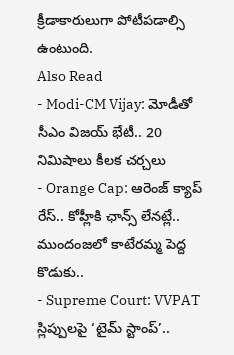క్రీడాకారులుగా పోటీపడాల్సి ఉంటుంది.
Also Read
- Modi-CM Vijay: మోడీతో సీఎం విజయ్ భేటీ.. 20 నిమిషాలు కీలక చర్చలు
- Orange Cap: ఆరెంజ్ క్యాప్ రేస్.. కోహ్లీకి ఛాన్స్ లేనట్లే.. ముందంజలో కాటేరమ్మ పెద్ద కొడుకు..
- Supreme Court: VVPAT స్లిప్పులపై ‘టైమ్ స్టాంప్’..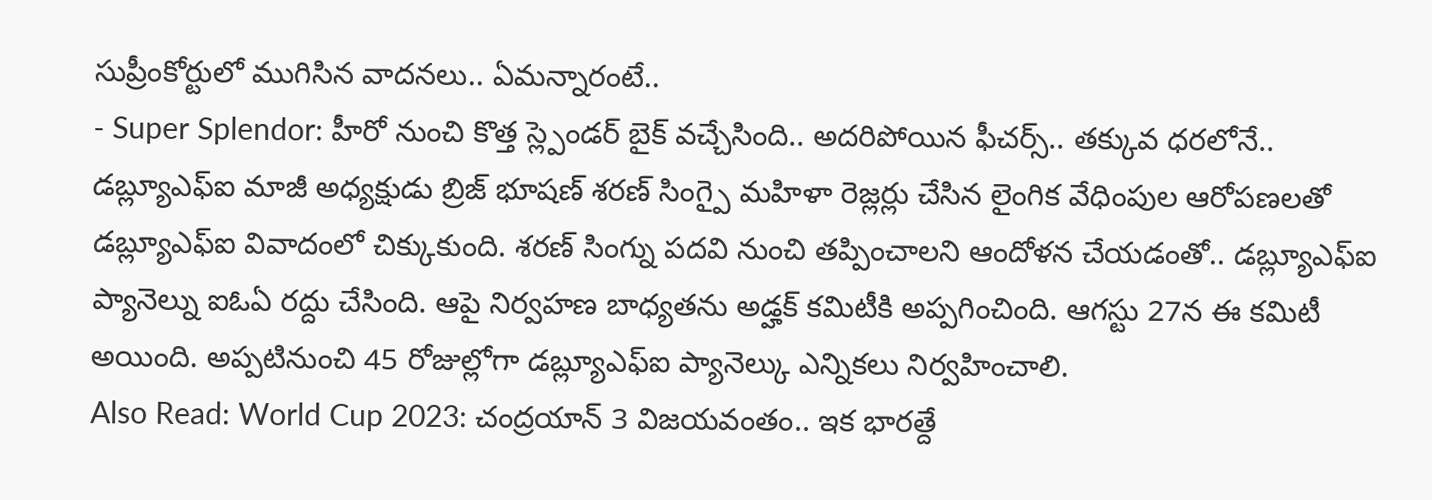సుప్రీంకోర్టులో ముగిసిన వాదనలు.. ఏమన్నారంటే..
- Super Splendor: హీరో నుంచి కొత్త స్ల్పెండర్ బైక్ వచ్చేసింది.. అదరిపోయిన ఫీచర్స్.. తక్కువ ధరలోనే..
డబ్ల్యూఎఫ్ఐ మాజీ అధ్యక్షుడు బ్రిజ్ భూషణ్ శరణ్ సింగ్పై మహిళా రెజ్లర్లు చేసిన లైంగిక వేధింపుల ఆరోపణలతో డబ్ల్యూఎఫ్ఐ వివాదంలో చిక్కుకుంది. శరణ్ సింగ్ను పదవి నుంచి తప్పించాలని ఆందోళన చేయడంతో.. డబ్ల్యూఎఫ్ఐ ప్యానెల్ను ఐఓఏ రద్దు చేసింది. ఆపై నిర్వహణ బాధ్యతను అడ్హక్ కమిటీకి అప్పగించింది. ఆగస్టు 27న ఈ కమిటీ అయింది. అప్పటినుంచి 45 రోజుల్లోగా డబ్ల్యూఎఫ్ఐ ప్యానెల్కు ఎన్నికలు నిర్వహించాలి.
Also Read: World Cup 2023: చంద్రయాన్ 3 విజయవంతం.. ఇక భారత్దే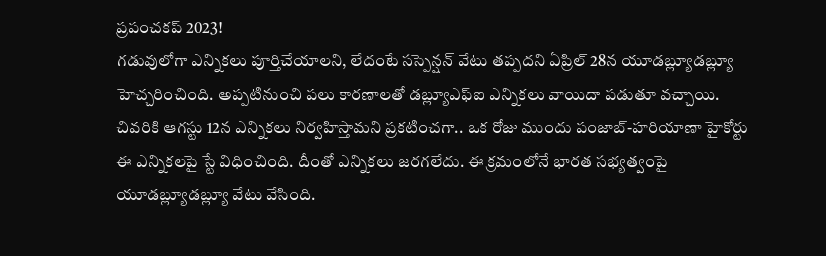ప్రపంచకప్ 2023!
గడువులోగా ఎన్నికలు పూర్తిచేయాలని, లేదంటే సస్పెన్షన్ వేటు తప్పదని ఏప్రిల్ 28న యూడబ్ల్యూడబ్ల్యూ హెచ్చరించింది. అప్పటినుంచి పలు కారణాలతో డబ్ల్యూఎఫ్ఐ ఎన్నికలు వాయిదా పడుతూ వచ్చాయి. చివరికి ఆగస్టు 12న ఎన్నికలు నిర్వహిస్తామని ప్రకటించగా.. ఒక రోజు ముందు పంజాబ్-హరియాణా హైకోర్టు ఈ ఎన్నికలపై స్టే విధించింది. దీంతో ఎన్నికలు జరగలేదు. ఈ క్రమంలోనే భారత సభ్యత్వంపై యూడబ్ల్యూడబ్ల్యూ వేటు వేసింది.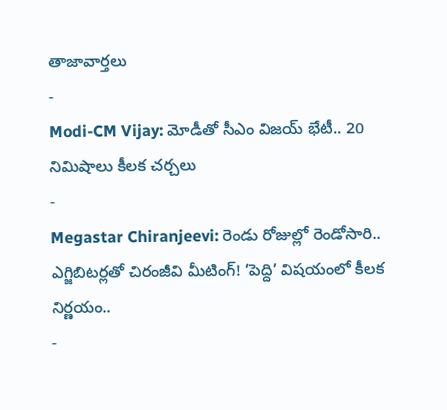తాజావార్తలు
-
Modi-CM Vijay: మోడీతో సీఎం విజయ్ భేటీ.. 20 నిమిషాలు కీలక చర్చలు
-
Megastar Chiranjeevi: రెండు రోజుల్లో రెండోసారి.. ఎగ్జిబిటర్లతో చిరంజీవి మీటింగ్! ‘పెద్ది’ విషయంలో కీలక నిర్ణయం..
-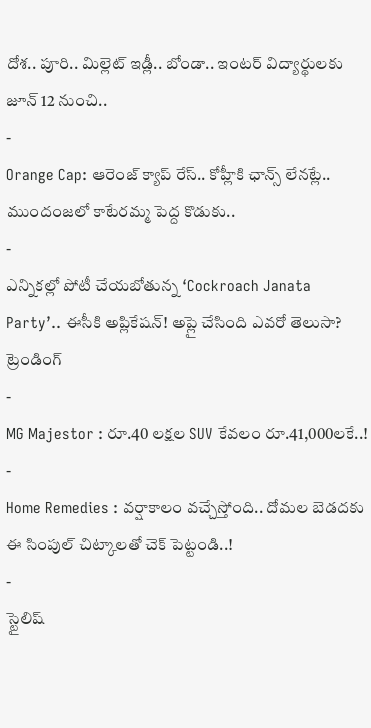దోశ.. పూరి.. మిల్లెట్ ఇడ్లీ.. బోండా.. ఇంటర్ విద్యార్థులకు జూన్ 12 నుంచి..
-
Orange Cap: ఆరెంజ్ క్యాప్ రేస్.. కోహ్లీకి ఛాన్స్ లేనట్లే.. ముందంజలో కాటేరమ్మ పెద్ద కొడుకు..
-
ఎన్నికల్లో పోటీ చేయబోతున్న ‘Cockroach Janata Party’.. ఈసీకి అప్లికేషన్! అప్లై చేసింది ఎవరో తెలుసా?
ట్రెండింగ్
-
MG Majestor : రూ.40 లక్షల SUV కేవలం రూ.41,000లకే..!
-
Home Remedies : వర్షాకాలం వచ్చేస్తోంది.. దోమల బెడదకు ఈ సింపుల్ చిట్కాలతో చెక్ పెట్టండి..!
-
స్టైలిష్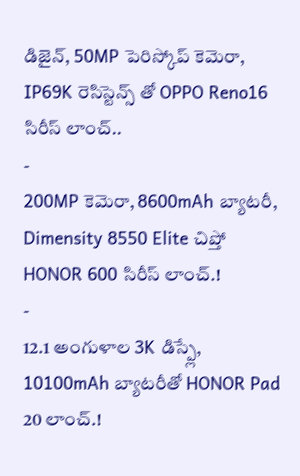డిజైన్, 50MP పెరిస్కోప్ కెమెరా, IP69K రెసిస్టెన్స్ తో OPPO Reno16 సిరీస్ లాంచ్..
-
200MP కెమెరా, 8600mAh బ్యాటరీ, Dimensity 8550 Elite చిప్తో HONOR 600 సిరీస్ లాంచ్.!
-
12.1 అంగుళాల 3K డిస్ప్లే, 10100mAh బ్యాటరీతో HONOR Pad 20 లాంచ్.!